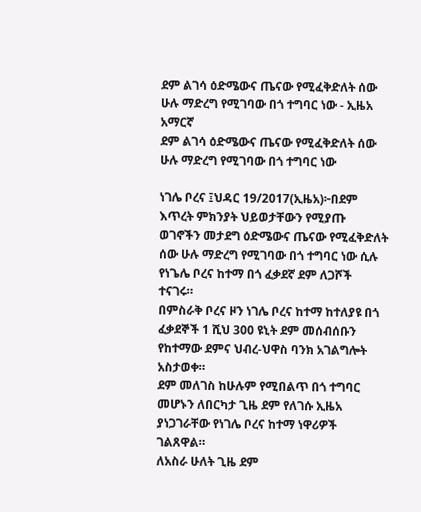ደም ልገሳ ዕድሜውና ጤናው የሚፈቅድለት ሰው ሁሉ ማድረግ የሚገባው በጎ ተግባር ነው - ኢዜአ አማርኛ
ደም ልገሳ ዕድሜውና ጤናው የሚፈቅድለት ሰው ሁሉ ማድረግ የሚገባው በጎ ተግባር ነው

ነገሌ ቦረና ፤ህዳር 19/2017(ኢዜአ)፦በደም እጥረት ምክንያት ህይወታቸውን የሚያጡ ወገኖችን መታደግ ዕድሜውና ጤናው የሚፈቅድለት ሰው ሁሉ ማድረግ የሚገባው በጎ ተግባር ነው ሲሉ የነጌሌ ቦረና ከተማ በጎ ፈቃደኛ ደም ለጋሾች ተናገሩ።
በምስራቅ ቦረና ዞን ነገሌ ቦረና ከተማ ከተለያዩ በጎ ፈቃደኞች 1 ሺህ 300 ዩኒት ደም መሰብሰቡን የከተማው ደምና ህብረ-ህዋስ ባንክ አገልግሎት አስታወቀ።
ደም መለገስ ከሁሉም የሚበልጥ በጎ ተግባር መሆኑን ለበርካታ ጊዜ ደም የለገሱ ኢዜአ ያነጋገራቸው የነገሌ ቦረና ከተማ ነዋሪዎች ገልጸዋል።
ለአስራ ሁለት ጊዜ ደም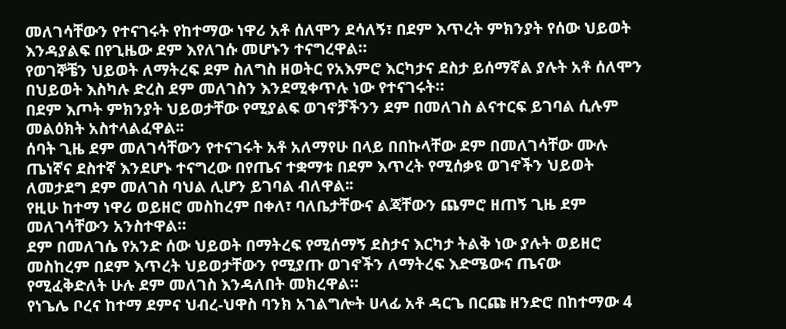መለገሳቸውን የተናገሩት የከተማው ነዋሪ አቶ ሰለሞን ደሳለኝ፣ በደም እጥረት ምክንያት የሰው ህይወት እንዳያልፍ በየጊዜው ደም እየለገሱ መሆኑን ተናግረዋል።
የወገኞቼን ህይወት ለማትረፍ ደም ስለግስ ዘወትር የአእምሮ እርካታና ደስታ ይሰማኛል ያሉት አቶ ሰለሞን በህይወት እስካሉ ድረስ ደም መለገስን እንደሚቀጥሉ ነው የተናገሩት።
በደም እጦት ምክንያት ህይወታቸው የሚያልፍ ወገኖቻችንን ደም በመለገስ ልናተርፍ ይገባል ሲሉም መልዕክት አስተላልፈዋል፡፡
ሰባት ጊዜ ደም መለገሳቸውን የተናገሩት አቶ አለማየሁ በላይ በበኩላቸው ደም በመለገሳቸው ሙሉ ጤነኛና ደስተኛ እንደሆኑ ተናግረው በየጤና ተቋማቱ በደም እጥረት የሚሰቃዩ ወገኖችን ህይወት ለመታደግ ደም መለገስ ባህል ሊሆን ይገባል ብለዋል፡፡
የዚሁ ከተማ ነዋሪ ወይዘሮ መስከረም በቀለ፣ ባለቤታቸውና ልጃቸውን ጨምሮ ዘጠኝ ጊዜ ደም መለገሳቸውን አንስተዋል።
ደም በመለገሴ የአንድ ሰው ህይወት በማትረፍ የሚሰማኝ ደስታና እርካታ ትልቅ ነው ያሉት ወይዘሮ መስከረም በደም እጥረት ህይወታቸውን የሚያጡ ወገኖችን ለማትረፍ እድሜውና ጤናው የሚፈቅድለት ሁሉ ደም መለገስ እንዳለበት መክረዋል።
የነጌሌ ቦረና ከተማ ደምና ህብረ-ህዋስ ባንክ አገልግሎት ሀላፊ አቶ ዳርጌ በርጩ ዘንድሮ በከተማው 4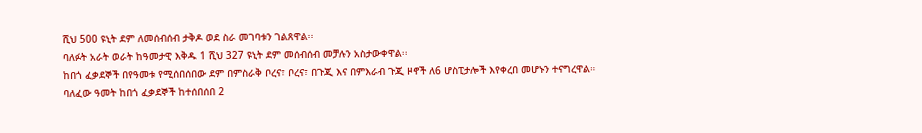ሺህ 500 ዩኒት ደም ለመሰብሰብ ታቅዶ ወደ ስራ መገባቱን ገልጸዋል፡፡
ባለፉት አራት ወራት ከዓመታዊ እቅዱ 1 ሺህ 327 ዩኒት ደም መሰብሰብ መቻሉን አስታውቀዋል፡፡
ከበጎ ፈቃደኞች በየዓመቱ የሚሰበሰበው ደም በምስራቅ ቦረና፣ ቦረና፣ በጉጂ እና በምእራብ ጉጂ ዞኖች ለ6 ሆስፒታሎች እየቀረበ መሆኑን ተናግረዋል።
ባለፈው ዓመት ከበጎ ፈቃደኞች ከተሰበሰበ 2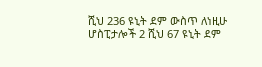ሺህ 236 ዩኒት ደም ውስጥ ለነዚሁ ሆስፒታሎች 2 ሺህ 67 ዩኒት ደም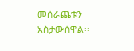መሰራጨቱን አስታውሰዋል፡፡